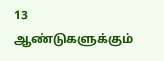13 ஆண்டுகளுக்கும்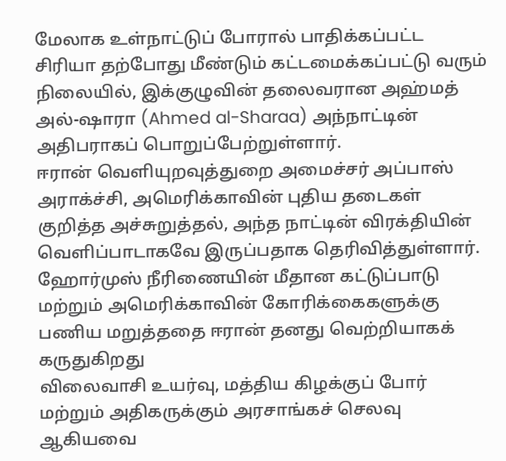மேலாக உள்நாட்டுப் போரால் பாதிக்கப்பட்ட சிரியா தற்போது மீண்டும் கட்டமைக்கப்பட்டு வரும் நிலையில், இக்குழுவின் தலைவரான அஹ்மத் அல்-ஷாரா (Ahmed al-Sharaa) அந்நாட்டின் அதிபராகப் பொறுப்பேற்றுள்ளார்.
ஈரான் வெளியுறவுத்துறை அமைச்சர் அப்பாஸ் அராக்ச்சி, அமெரிக்காவின் புதிய தடைகள் குறித்த அச்சுறுத்தல், அந்த நாட்டின் விரக்தியின் வெளிப்பாடாகவே இருப்பதாக தெரிவித்துள்ளார்.
ஹோர்முஸ் நீரிணையின் மீதான கட்டுப்பாடு மற்றும் அமெரிக்காவின் கோரிக்கைகளுக்கு பணிய மறுத்ததை ஈரான் தனது வெற்றியாகக் கருதுகிறது
விலைவாசி உயர்வு, மத்திய கிழக்குப் போர் மற்றும் அதிகருக்கும் அரசாங்கச் செலவு ஆகியவை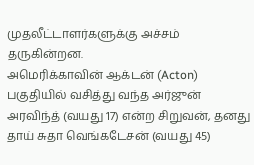முதலீட்டாளர்களுக்கு அச்சம் தருகின்றன.
அமெரிக்காவின் ஆக்டன் (Acton) பகுதியில் வசித்து வந்த அர்ஜுன் அரவிந்த் (வயது 17) என்ற சிறுவன், தனது தாய் சுதா வெங்கடேசன் (வயது 45)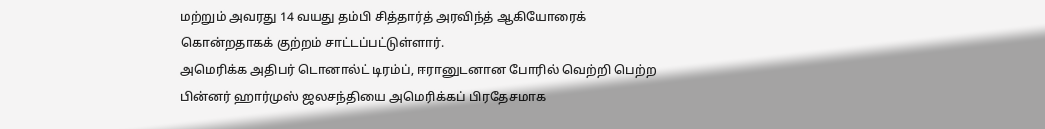மற்றும் அவரது 14 வயது தம்பி சித்தார்த் அரவிந்த் ஆகியோரைக் கொன்றதாகக் குற்றம் சாட்டப்பட்டுள்ளார்.
அமெரிக்க அதிபர் டொனால்ட் டிரம்ப், ஈரானுடனான போரில் வெற்றி பெற்ற பின்னர் ஹார்முஸ் ஜலசந்தியை அமெரிக்கப் பிரதேசமாக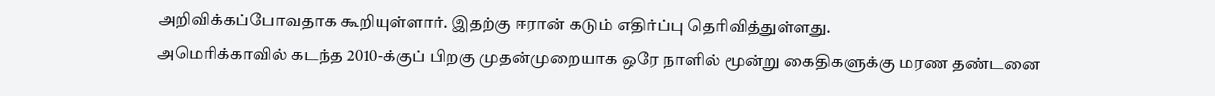அறிவிக்கப்போவதாக கூறியுள்ளார். இதற்கு ஈரான் கடும் எதிர்ப்பு தெரிவித்துள்ளது.
அமெரிக்காவில் கடந்த 2010-க்குப் பிறகு முதன்முறையாக ஒரே நாளில் மூன்று கைதிகளுக்கு மரண தண்டனை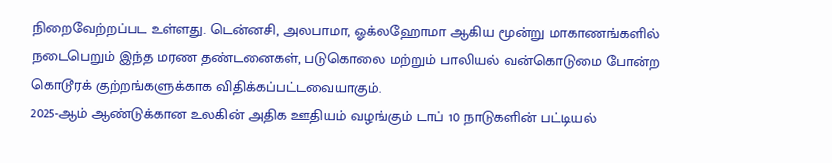நிறைவேற்றப்பட உள்ளது. டென்னசி, அலபாமா, ஓக்லஹோமா ஆகிய மூன்று மாகாணங்களில் நடைபெறும் இந்த மரண தண்டனைகள், படுகொலை மற்றும் பாலியல் வன்கொடுமை போன்ற கொடூரக் குற்றங்களுக்காக விதிக்கப்பட்டவையாகும்.
2025-ஆம் ஆண்டுக்கான உலகின் அதிக ஊதியம் வழங்கும் டாப் 10 நாடுகளின் பட்டியல்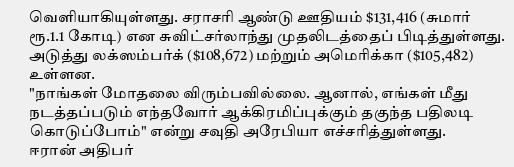வெளியாகியுள்ளது. சராசரி ஆண்டு ஊதியம் $131,416 (சுமார் ரூ.1.1 கோடி) என சுவிட்சர்லாந்து முதலிடத்தைப் பிடித்துள்ளது. அடுத்து லக்ஸம்பர்க் ($108,672) மற்றும் அமெரிக்கா ($105,482) உள்ளன.
"நாங்கள் மோதலை விரும்பவில்லை. ஆனால், எங்கள் மீது நடத்தப்படும் எந்தவோர் ஆக்கிரமிப்புக்கும் தகுந்த பதிலடி கொடுப்போம்" என்று சவுதி அரேபியா எச்சரித்துள்ளது.
ஈரான் அதிபர்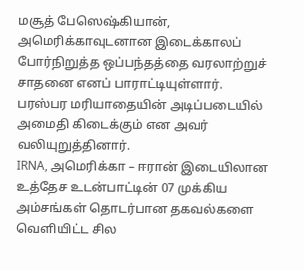மசூத் பேஸெஷ்கியான், அமெரிக்காவுடனான இடைக்காலப் போர்நிறுத்த ஒப்பந்தத்தை வரலாற்றுச் சாதனை எனப் பாராட்டியுள்ளார். பரஸ்பர மரியாதையின் அடிப்படையில் அமைதி கிடைக்கும் என அவர் வலியுறுத்தினார்.
IRNA, அமெரிக்கா – ஈரான் இடையிலான உத்தேச உடன்பாட்டின் 07 முக்கிய அம்சங்கள் தொடர்பான தகவல்களை வெளியிட்ட சில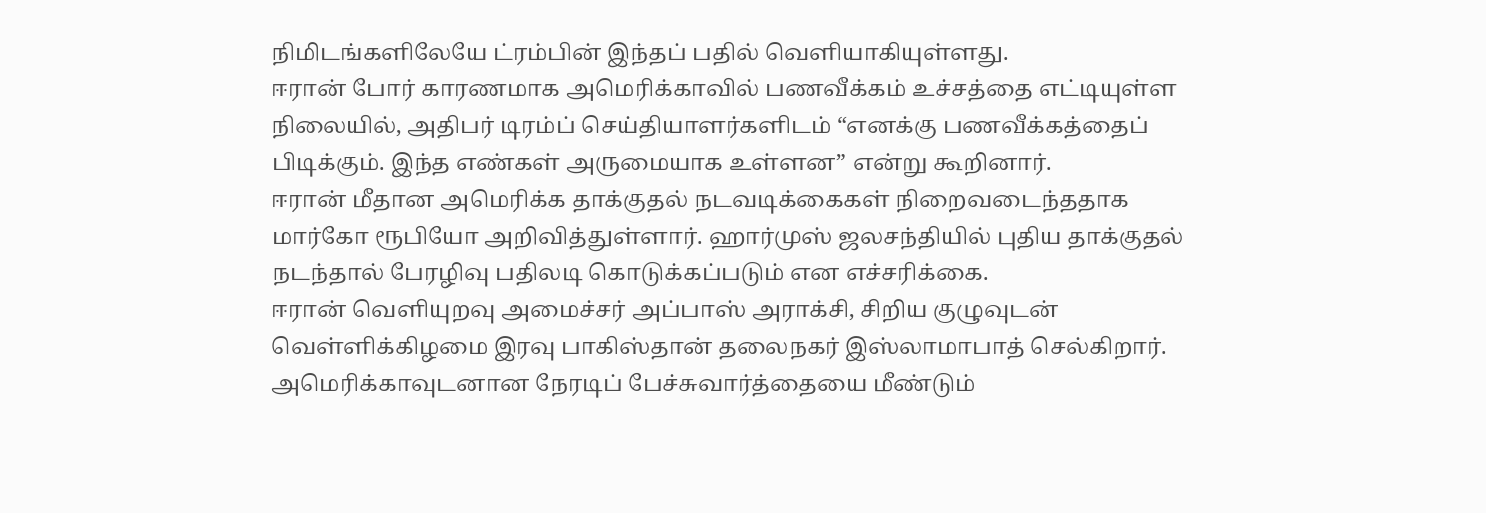நிமிடங்களிலேயே ட்ரம்பின் இந்தப் பதில் வெளியாகியுள்ளது.
ஈரான் போர் காரணமாக அமெரிக்காவில் பணவீக்கம் உச்சத்தை எட்டியுள்ள நிலையில், அதிபர் டிரம்ப் செய்தியாளர்களிடம் “எனக்கு பணவீக்கத்தைப் பிடிக்கும். இந்த எண்கள் அருமையாக உள்ளன” என்று கூறினார்.
ஈரான் மீதான அமெரிக்க தாக்குதல் நடவடிக்கைகள் நிறைவடைந்ததாக மார்கோ ரூபியோ அறிவித்துள்ளார். ஹார்முஸ் ஜலசந்தியில் புதிய தாக்குதல் நடந்தால் பேரழிவு பதிலடி கொடுக்கப்படும் என எச்சரிக்கை.
ஈரான் வெளியுறவு அமைச்சர் அப்பாஸ் அராக்சி, சிறிய குழுவுடன் வெள்ளிக்கிழமை இரவு பாகிஸ்தான் தலைநகர் இஸ்லாமாபாத் செல்கிறார். அமெரிக்காவுடனான நேரடிப் பேச்சுவார்த்தையை மீண்டும்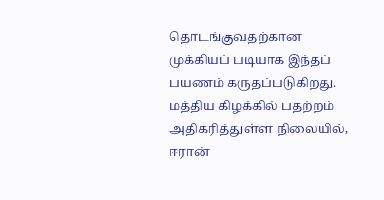தொடங்குவதற்கான முக்கியப் படியாக இந்தப் பயணம் கருதப்படுகிறது.
மத்திய கிழக்கில் பதற்றம் அதிகரித்துள்ள நிலையில், ஈரான்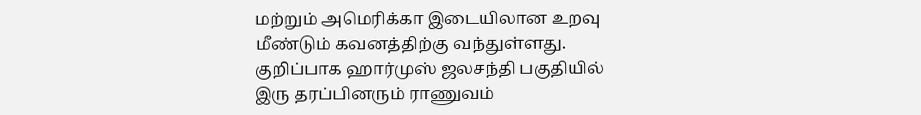மற்றும் அமெரிக்கா இடையிலான உறவு மீண்டும் கவனத்திற்கு வந்துள்ளது. குறிப்பாக ஹார்முஸ் ஜலசந்தி பகுதியில் இரு தரப்பினரும் ராணுவம்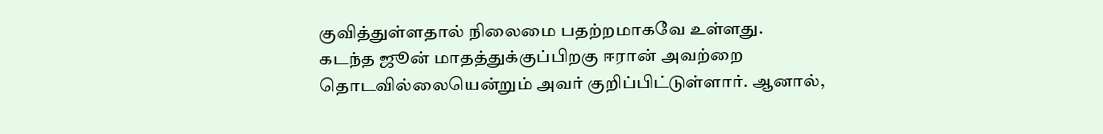குவித்துள்ளதால் நிலைமை பதற்றமாகவே உள்ளது.
கடந்த ஜூன் மாதத்துக்குப்பிறகு ஈரான் அவற்றை தொடவில்லையென்றும் அவர் குறிப்பிட்டுள்ளார். ஆனால்,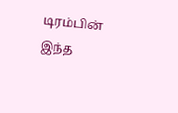டிரம்பின் இந்த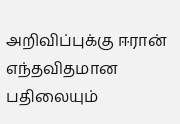அறிவிப்புக்கு ஈரான் எந்தவிதமான பதிலையும்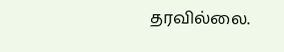தரவில்லை.